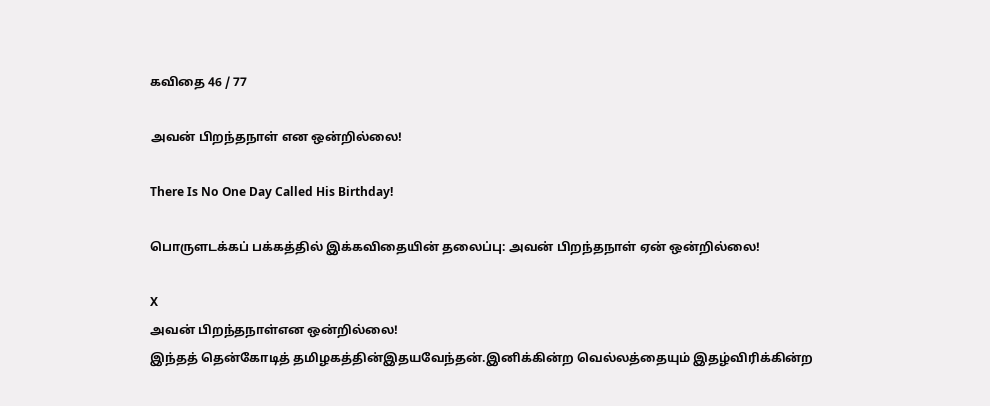கவிதை 46 / 77

அவன் பிறந்தநாள் என ஒன்றில்லை!

There Is No One Day Called His Birthday!

பொருளடக்கப் பக்கத்தில் இக்கவிதையின் தலைப்பு: அவன் பிறந்தநாள் ஏன் ஒன்றில்லை!

X
அவன் பிறந்தநாள்என ஒன்றில்லை!
இந்தத் தென்கோடித் தமிழகத்தின்இதயவேந்தன்.இனிக்கின்ற வெல்லத்தையும் இதழ்விரிக்கின்ற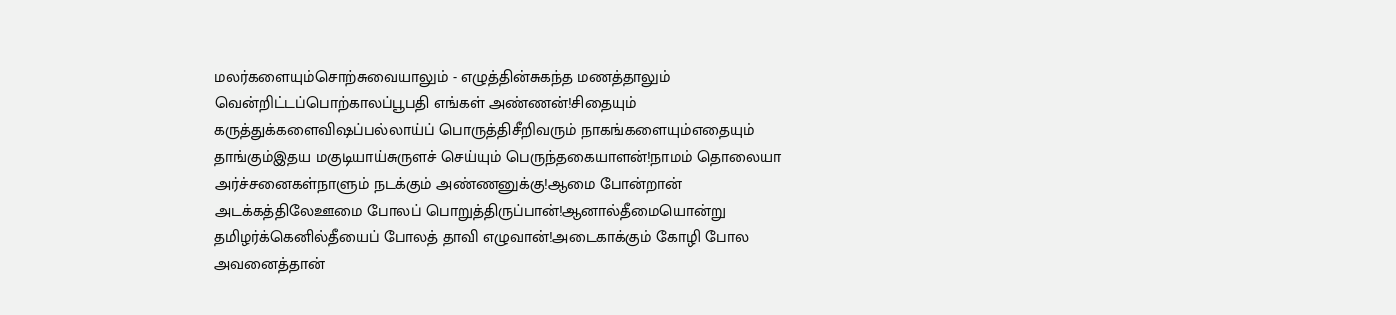மலர்களையும்சொற்சுவையாலும் - எழுத்தின்சுகந்த மணத்தாலும் வென்றிட்டப்பொற்காலப்பூபதி எங்கள் அண்ணன்!சிதையும் கருத்துக்களைவிஷப்பல்லாய்ப் பொருத்திசீறிவரும் நாகங்களையும்எதையும் தாங்கும்இதய மகுடியாய்சுருளச் செய்யும் பெருந்தகையாளன்!நாமம் தொலையா அர்ச்சனைகள்நாளும் நடக்கும் அண்ணனுக்கு!ஆமை போன்றான் அடக்கத்திலேஊமை போலப் பொறுத்திருப்பான்!ஆனால்தீமையொன்று தமிழர்க்கெனில்தீயைப் போலத் தாவி எழுவான்!அடைகாக்கும் கோழி போல
அவனைத்தான்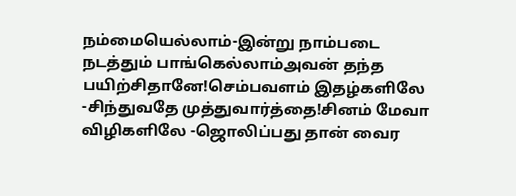நம்மையெல்லாம்-இன்று நாம்படை நடத்தும் பாங்கெல்லாம்அவன் தந்த பயிற்சிதானே!செம்பவளம் இதழ்களிலே -சிந்துவதே முத்துவார்த்தை!சினம் மேவா விழிகளிலே -ஜொலிப்பது தான் வைர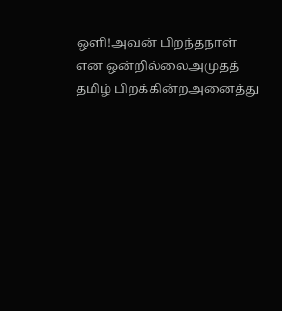ஒளி!அவன் பிறந்தநாள் என ஒன்றில்லைஅமுதத் தமிழ் பிறக்கின்றஅனைத்து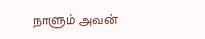நாளும் அவன்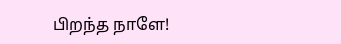பிறந்த நாளே!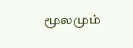மூலமும்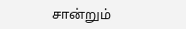சான்றும்